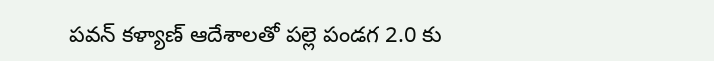పవన్ కళ్యాణ్ ఆదేశాలతో పల్లె పండగ 2.0 కు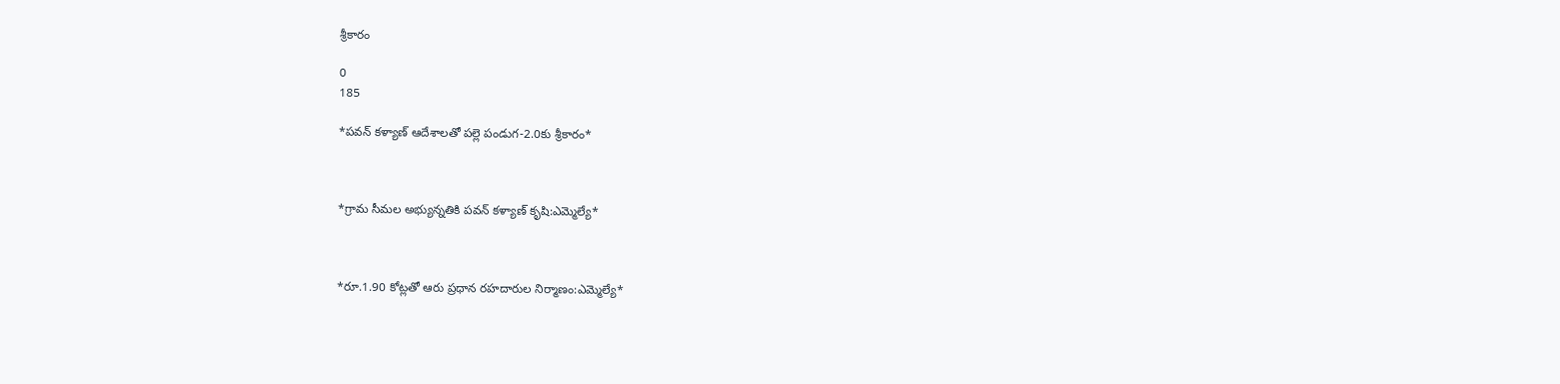శ్రీకారం

0
185

*పవన్ కళ్యాణ్ ఆదేశాలతో పల్లె పండుగ-2.0కు శ్రీకారం*



*గ్రామ సీమల అభ్యున్నతికి పవన్ కళ్యాణ్ కృషి:ఎమ్మెల్యే*



*రూ.1.90 కోట్లతో ఆరు ప్రధాన రహదారుల నిర్మాణం:ఎమ్మెల్యే*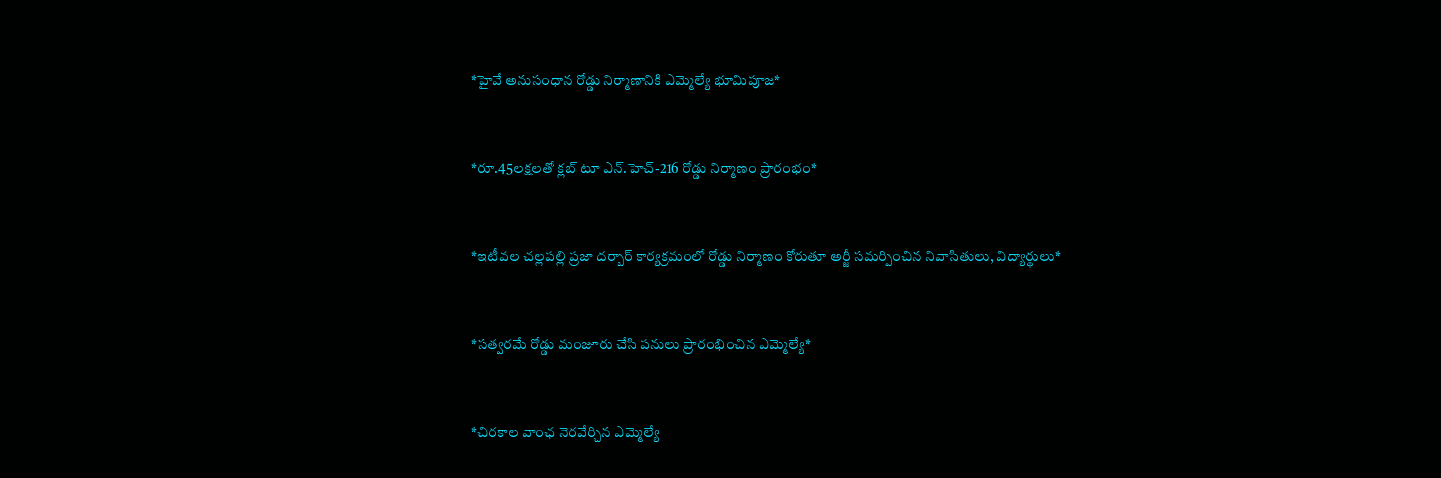*హైవే అనుసంధాన రోడ్డు నిర్మాణానికి ఎమ్మెల్యే భూమిపూజ*



*రూ.45లక్షలతో క్లబ్ టూ ఎన్.హెచ్-216 రోడ్డు నిర్మాణం ప్రారంభం*



*ఇటీవల చల్లపల్లి ప్రజా దర్బార్ కార్యక్రమంలో రోడ్డు నిర్మాణం కోరుతూ అర్జీ సమర్పించిన నివాసితులు, విద్యార్థులు*



*సత్వరమే రోడ్డు మంజూరు చేసి పనులు ప్రారంభించిన ఎమ్మెల్యే*



*చిరకాల వాంఛ నెరవేర్చిన ఎమ్మెల్యే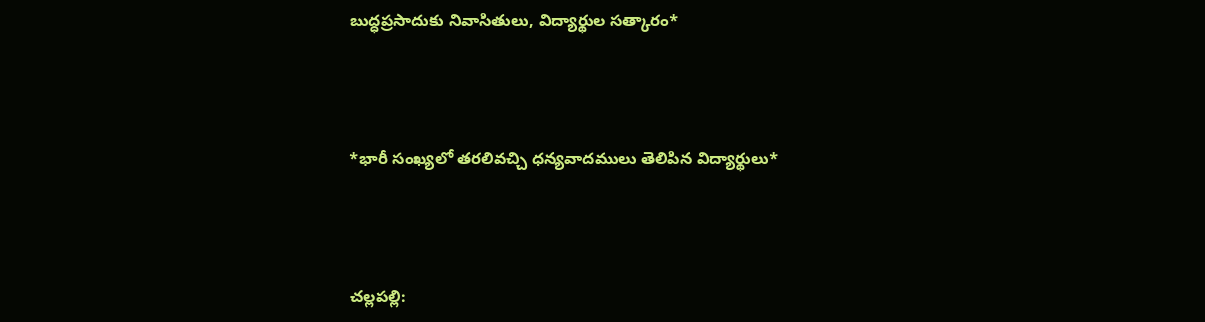బుద్ధప్రసాదుకు నివాసితులు, విద్యార్థుల సత్కారం*



*భారీ సంఖ్యలో తరలివచ్చి ధన్యవాదములు తెలిపిన విద్యార్థులు*



చల్లపల్లి: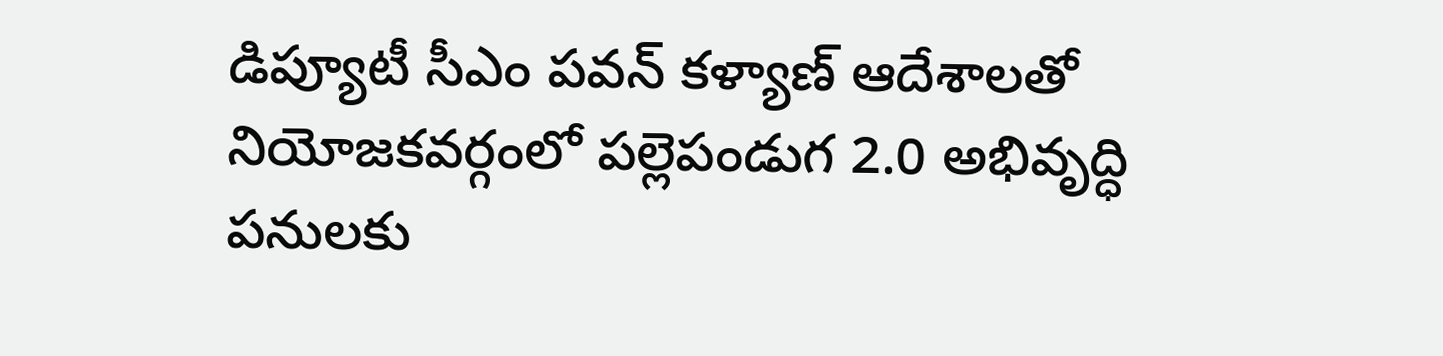డిప్యూటీ సీఎం పవన్ కళ్యాణ్ ఆదేశాలతో నియోజకవర్గంలో పల్లెపండుగ 2.0 అభివృద్ధి పనులకు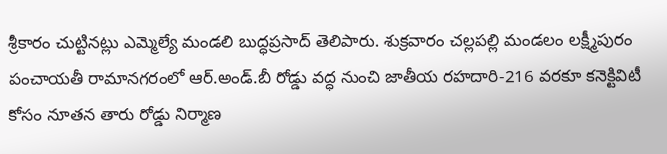శ్రీకారం చుట్టినట్లు ఎమ్మెల్యే మండలి బుద్ధప్రసాద్ తెలిపారు. శుక్రవారం చల్లపల్లి మండలం లక్ష్మీపురం పంచాయతీ రామానగరంలో ఆర్.అండ్.బీ రోడ్డు వద్ధ నుంచి జాతీయ రహదారి-216 వరకూ కనెక్టివిటీ కోసం నూతన తారు రోడ్డు నిర్మాణ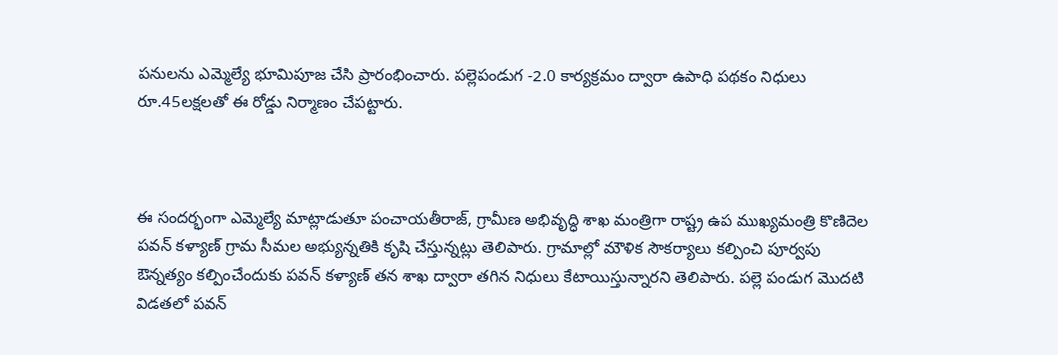పనులను ఎమ్మెల్యే భూమిపూజ చేసి ప్రారంభించారు. పల్లెపండుగ -2.0 కార్యక్రమం ద్వారా ఉపాధి పథకం నిధులు రూ.45లక్షలతో ఈ రోడ్డు నిర్మాణం చేపట్టారు.



ఈ సందర్భంగా ఎమ్మెల్యే మాట్లాడుతూ పంచాయతీరాజ్, గ్రామీణ అభివృద్ధి శాఖ మంత్రిగా రాష్ట్ర ఉప ముఖ్యమంత్రి కొణిదెల పవన్ కళ్యాణ్ గ్రామ సీమల అభ్యున్నతికి కృషి చేస్తున్నట్లు తెలిపారు. గ్రామాల్లో మౌళిక సౌకర్యాలు కల్పించి పూర్వపు ఔన్నత్యం కల్పించేందుకు పవన్ కళ్యాణ్ తన శాఖ ద్వారా తగిన నిధులు కేటాయిస్తున్నారని తెలిపారు. పల్లె పండుగ మొదటి విడతలో పవన్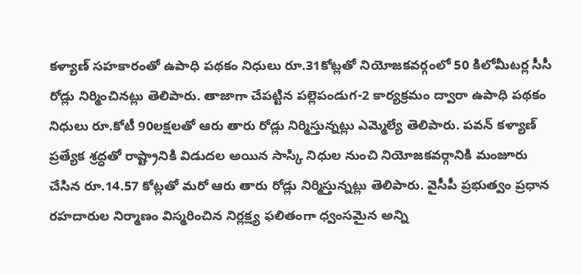కళ్యాణ్ సహకారంతో ఉపాధి పథకం నిధులు రూ.31కోట్లతో నియోజకవర్గంలో 50 కిలోమీటర్ల సీసీ రోడ్లు నిర్మించినట్లు తెలిపారు. తాజాగా చేపట్టిన పల్లెపండుగ-2 కార్యక్రమం ద్వారా ఉపాధి పథకం నిధులు రూ.కోటీ 90లక్షలతో ఆరు తారు రోడ్లు నిర్మిస్తున్నట్లు ఎమ్మెల్యే తెలిపారు. పవన్ కళ్యాణ్ ప్రత్యేక శ్రద్ధతో రాష్ట్రానికి విడుదల అయిన సాస్కి నిధుల నుంచి నియోజకవర్గానికి మంజూరు చేసిన రూ.14.57 కోట్లతో మరో ఆరు తారు రోడ్లు నిర్మిస్తున్నట్లు తెలిపారు. వైసీపీ ప్రభుత్వం ప్రధాన రహదారుల నిర్మాణం విస్మరించిన నిర్లక్ష్య ఫలితంగా ధ్వంసమైన అన్ని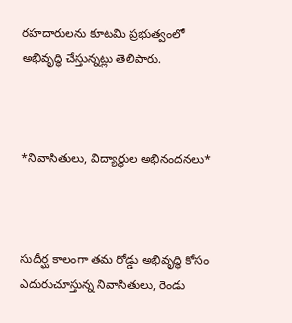రహదారులను కూటమి ప్రభుత్వంలో అభివృద్ధి చేస్తున్నట్లు తెలిపారు.



*నివాసితులు, విద్యార్థుల అభినందనలు*



సుదీర్ఘ కాలంగా తమ రోడ్డు అభివృద్ధి కోసం ఎదురుచూస్తున్న నివాసితులు, రెండు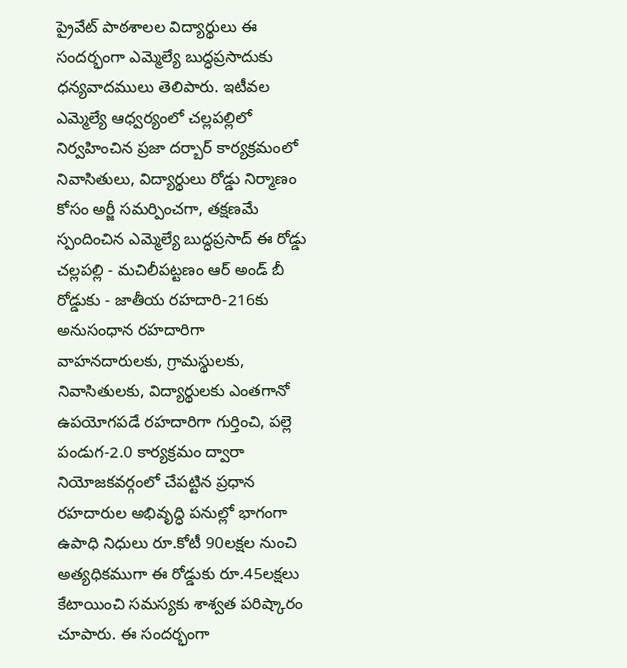ప్రైవేట్ పాఠశాలల విద్యార్థులు ఈ సందర్భంగా ఎమ్మెల్యే బుద్ధప్రసాదుకు ధన్యవాదములు తెలిపారు. ఇటీవల ఎమ్మెల్యే ఆధ్వర్యంలో చల్లపల్లిలో నిర్వహించిన ప్రజా దర్బార్ కార్యక్రమంలో నివాసితులు, విద్యార్థులు రోడ్డు నిర్మాణం కోసం అర్జీ సమర్పించగా, తక్షణమే స్పందించిన ఎమ్మెల్యే బుద్ధప్రసాద్ ఈ రోడ్డు చల్లపల్లి - మచిలీపట్టణం ఆర్ అండ్ బీ రోడ్డుకు - జాతీయ రహదారి-216కు అనుసంధాన రహదారిగా వాహనదారులకు, గ్రామస్థులకు, నివాసితులకు, విద్యార్థులకు ఎంతగానో ఉపయోగపడే రహదారిగా గుర్తించి, పల్లె పండుగ-2.0 కార్యక్రమం ద్వారా నియోజకవర్గంలో చేపట్టిన ప్రధాన రహదారుల అభివృద్ధి పనుల్లో భాగంగా ఉపాధి నిధులు రూ.కోటీ 90లక్షల నుంచి అత్యధికముగా ఈ రోడ్డుకు రూ.45లక్షలు కేటాయించి సమస్యకు శాశ్వత పరిష్కారం చూపారు. ఈ సందర్భంగా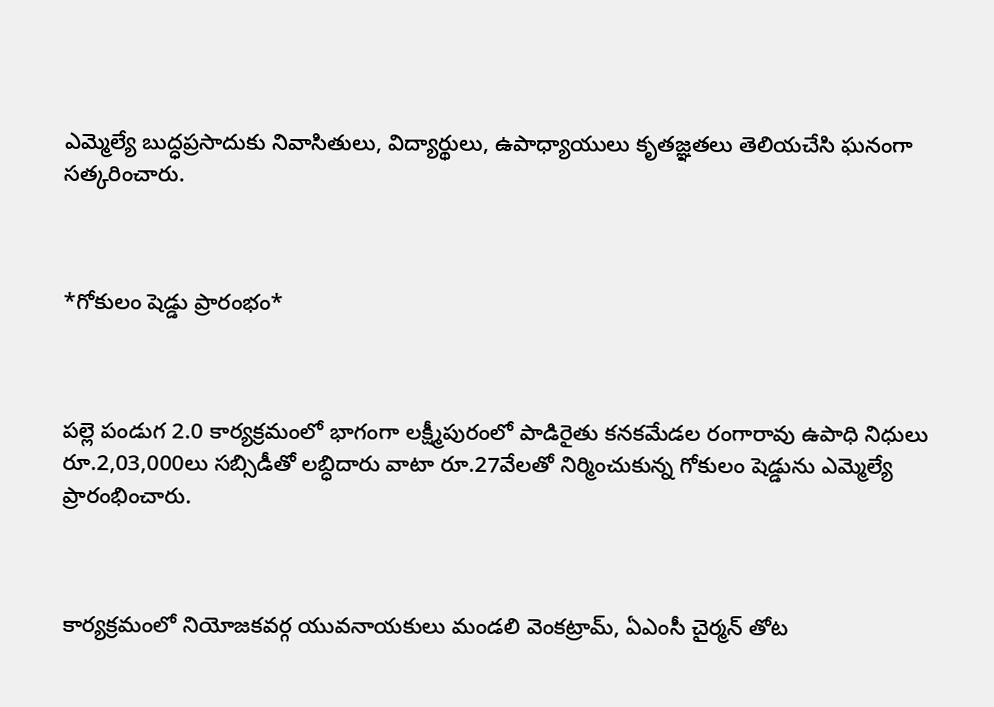ఎమ్మెల్యే బుద్ధప్రసాదుకు నివాసితులు, విద్యార్థులు, ఉపాధ్యాయులు కృతజ్ఞతలు తెలియచేసి ఘనంగా సత్కరించారు.



*గోకులం షెడ్డు ప్రారంభం*



పల్లె పండుగ 2.0 కార్యక్రమంలో భాగంగా లక్ష్మీపురంలో పాడిరైతు కనకమేడల రంగారావు ఉపాధి నిధులు రూ.2,03,000లు సబ్సిడీతో లబ్ధిదారు వాటా రూ.27వేలతో నిర్మించుకున్న గోకులం షెడ్డును ఎమ్మెల్యే ప్రారంభించారు.



కార్యక్రమంలో నియోజకవర్గ యువనాయకులు మండలి వెంకట్రామ్, ఏఎంసీ చైర్మన్ తోట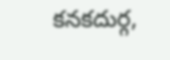కనకదుర్గ,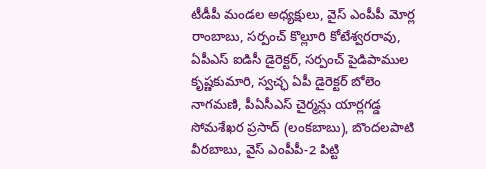టీడీపీ మండల అధ్యక్షులు, వైస్ ఎంపీపీ మోర్ల రాంబాబు, సర్పంచ్ కొల్లూరి కోటేశ్వరరావు, ఏపీఎస్ ఐడిసీ డైరెక్టర్, సర్పంచ్ పైడిపాముల కృష్ణకుమారి, స్వచ్ఛ ఏపీ డైరెక్టర్ బోలెం నాగమణి, పీఏసీఎస్ చైర్మన్లు యార్లగడ్డ సోమశేఖర ప్రసాద్ (లంకబాబు), బొందలపాటి వీరబాబు, వైస్ ఎంపీపీ-2 పిట్టి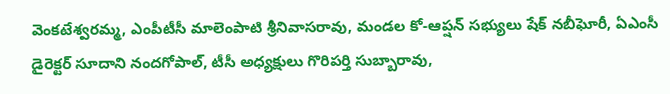వెంకటేశ్వరమ్మ, ఎంపీటీసీ మాలెంపాటి శ్రీనివాసరావు, మండల కో-ఆప్షన్ సభ్యులు షేక్ నబీఘోరీ, ఏఎంసీ డైరెక్టర్ సూదాని నందగోపాల్, టీసీ అధ్యక్షులు గొరిపర్తి సుబ్బారావు,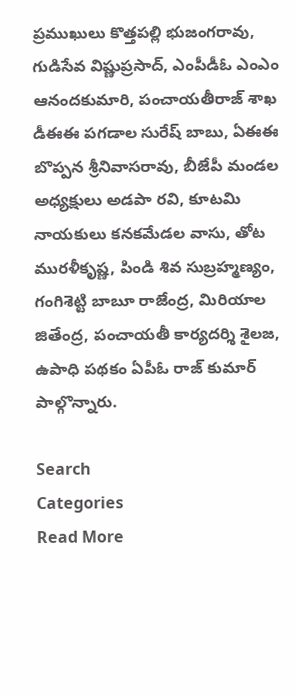ప్రముఖులు కొత్తపల్లి భుజంగరావు, గుడిసేవ విష్ణుప్రసాద్, ఎంపీడీఓ ఎంఎం ఆనందకుమారి, పంచాయతీరాజ్ శాఖ డీఈఈ పగడాల సురేష్ బాబు, ఏఈఈ బొప్పన శ్రీనివాసరావు, బీజేపీ మండల అధ్యక్షులు అడపా రవి, కూటమి నాయకులు కనకమేడల వాసు, తోట మురళీకృష్ణ, పిండి శివ సుబ్రహ్మణ్యం, గంగిశెట్టి బాబూ రాజేంద్ర, మిరియాల జితేంద్ర, పంచాయతీ కార్యదర్శి శైలజ, ఉపాధి పథకం ఏపీఓ రాజ్ కుమార్ పాల్గొన్నారు.

Search
Categories
Read More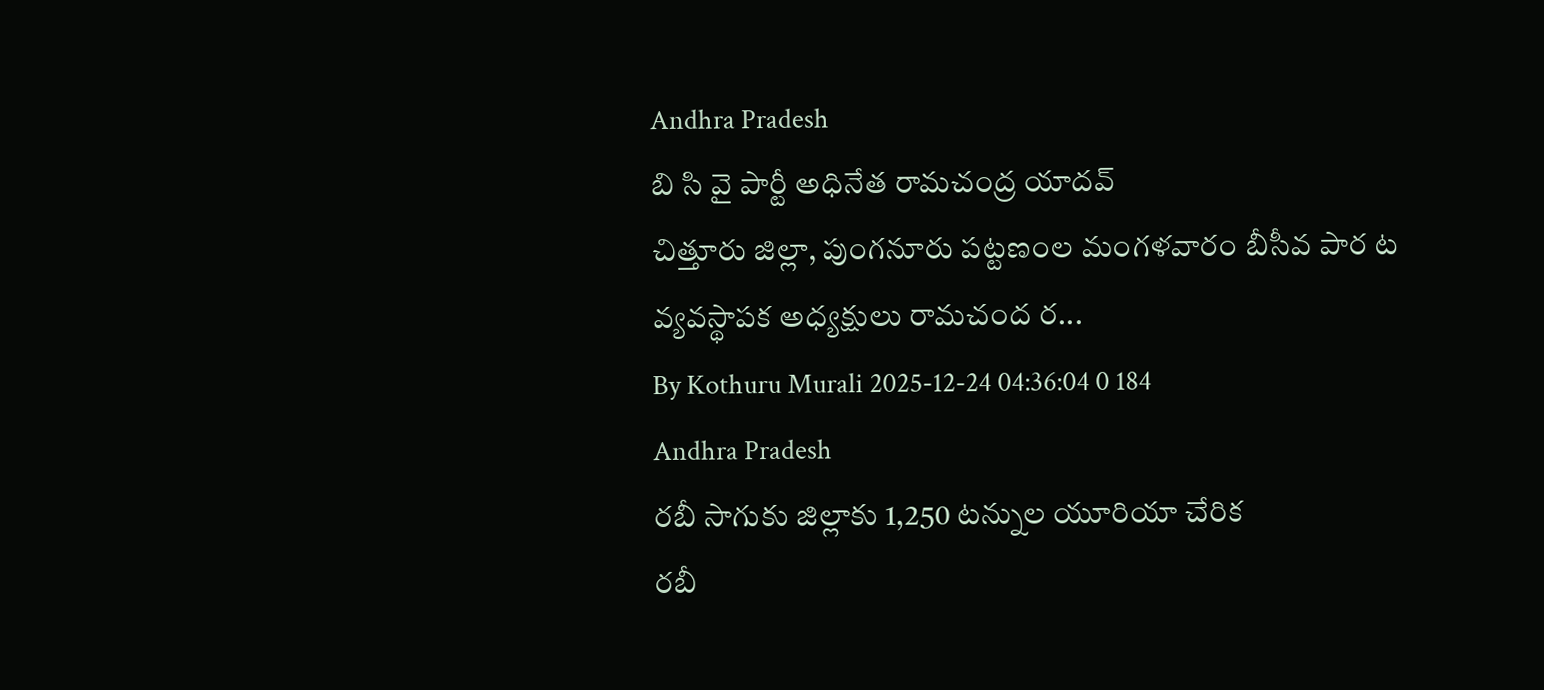Andhra Pradesh
బి సి వై పార్టీ అధినేత రామచంద్ర యాదవ్
చిత్తూరు జిల్లా, పుంగనూరు పట్టణంల మంగళవారం బీసీవ పార ట వ్యవస్థాపక అధ్యక్షులు రామచంద ర...
By Kothuru Murali 2025-12-24 04:36:04 0 184
Andhra Pradesh
రబీ సాగుకు జిల్లాకు 1,250 టన్నుల యూరియా చేరిక
రబీ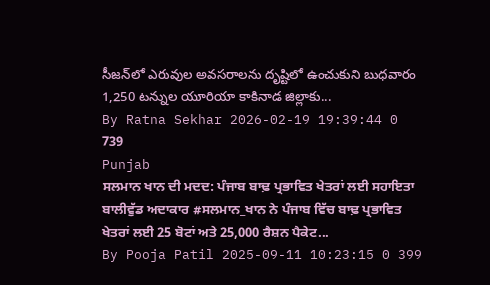సీజన్‌లో ఎరువుల అవసరాలను దృష్టిలో ఉంచుకుని బుధవారం 1,250 టన్నుల యూరియా కాకినాడ జిల్లాకు...
By Ratna Sekhar 2026-02-19 19:39:44 0 739
Punjab
ਸਲਮਾਨ ਖਾਨ ਦੀ ਮਦਦ: ਪੰਜਾਬ ਬਾਢ਼ ਪ੍ਰਭਾਵਿਤ ਖੇਤਰਾਂ ਲਈ ਸਹਾਇਤਾ
ਬਾਲੀਵੁੱਡ ਅਦਾਕਾਰ #ਸਲਮਾਨ_ਖਾਨ ਨੇ ਪੰਜਾਬ ਵਿੱਚ ਬਾਢ਼ ਪ੍ਰਭਾਵਿਤ ਖੇਤਰਾਂ ਲਈ 25 ਬੋਟਾਂ ਅਤੇ 25,000 ਰੈਸ਼ਨ ਪੈਕੇਟ...
By Pooja Patil 2025-09-11 10:23:15 0 399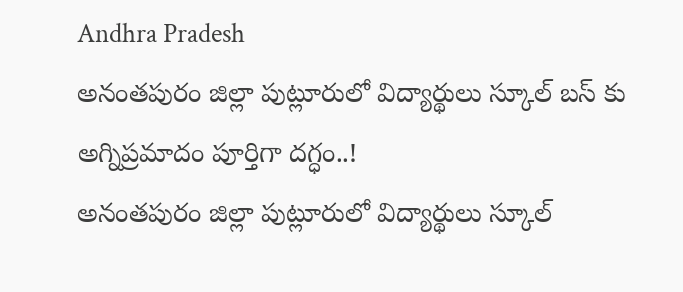Andhra Pradesh
అనంతపురం జిల్లా పుట్లూరులో విద్యార్థులు స్కూల్ బస్ కు అగ్నిప్రమాదం పూర్తిగా దగ్ధం..!
అనంతపురం జిల్లా పుట్లూరులో విద్యార్థులు స్కూల్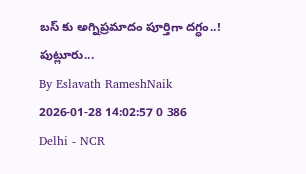బస్ కు అగ్నిప్రమాదం పూర్తిగా దగ్ధం..! పుట్లూరు...
By Eslavath RameshNaik 2026-01-28 14:02:57 0 386
Delhi - NCR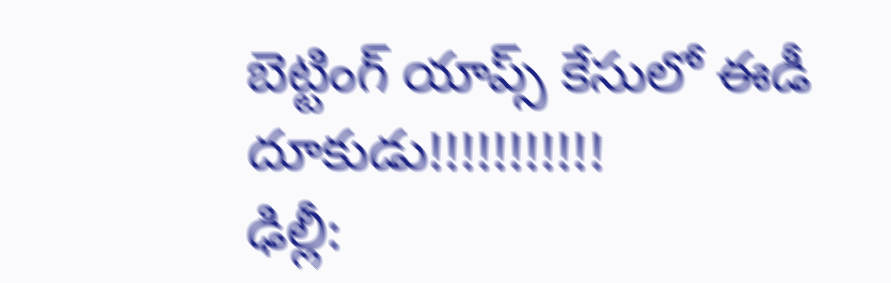బెట్టింగ్‌ యాప్స్‌ కేసులో ఈడీ దూకుడు!!!!!!!!!!!
ఢిల్లీ: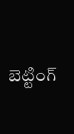బెట్టింగ్‌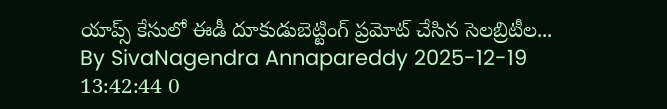యాప్స్‌ కేసులో ఈడీ దూకుడుబెట్టింగ్ ప్రమోట్‌ చేసిన సెలబ్రిటీల...
By SivaNagendra Annapareddy 2025-12-19 13:42:44 0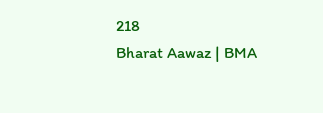218
Bharat Aawaz | BMA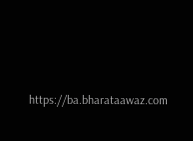https://ba.bharataawaz.com